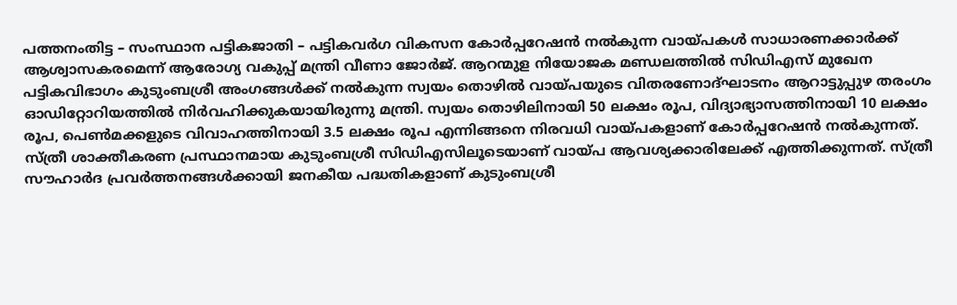പത്തനംതിട്ട – സംസ്ഥാന പട്ടികജാതി – പട്ടികവർഗ വികസന കോർപ്പറേഷൻ നൽകുന്ന വായ്പകൾ സാധാരണക്കാർക്ക് ആശ്വാസകരമെന്ന് ആരോഗ്യ വകുപ്പ് മന്ത്രി വീണാ ജോർജ്. ആറന്മുള നിയോജക മണ്ഡലത്തിൽ സിഡിഎസ് മുഖേന പട്ടികവിഭാഗം കുടുംബശ്രീ അംഗങ്ങൾക്ക് നൽകുന്ന സ്വയം തൊഴിൽ വായ്പയുടെ വിതരണോദ്ഘാടനം ആറാട്ടുപ്പുഴ തരംഗം ഓഡിറ്റോറിയത്തിൽ നിർവഹിക്കുകയായിരുന്നു മന്ത്രി. സ്വയം തൊഴിലിനായി 50 ലക്ഷം രൂപ, വിദ്യാഭ്യാസത്തിനായി 10 ലക്ഷം രൂപ, പെൺമക്കളുടെ വിവാഹത്തിനായി 3.5 ലക്ഷം രൂപ എന്നിങ്ങനെ നിരവധി വായ്പകളാണ് കോർപ്പറേഷൻ നൽകുന്നത്. സ്ത്രീ ശാക്തീകരണ പ്രസ്ഥാനമായ കുടുംബശ്രീ സിഡിഎസിലൂടെയാണ് വായ്പ ആവശ്യക്കാരിലേക്ക് എത്തിക്കുന്നത്. സ്ത്രീ സൗഹാർദ പ്രവർത്തനങ്ങൾക്കായി ജനകീയ പദ്ധതികളാണ് കുടുംബശ്രീ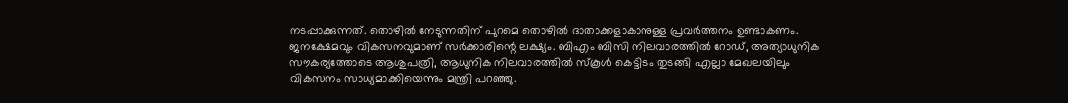നടപ്പാക്കുന്നത്. തൊഴിൽ നേടുന്നതിന് പുറമെ തൊഴിൽ ദാതാക്കളാകാനുള്ള പ്രവർത്തനം ഉണ്ടാകണം. ജനക്ഷേമവും വികസനവുമാണ് സർക്കാരിന്റെ ലക്ഷ്യം. ബിഎം ബിസി നിലവാരത്തിൽ റോഡ്, അത്യാധുനിക സൗകര്യത്തോടെ ആശുപത്രി, ആധുനിക നിലവാരത്തിൽ സ്കൂൾ കെട്ടിടം തുടങ്ങി എല്ലാ മേഖലയിലും വികസനം സാധ്യമാക്കിയെന്നും മന്ത്രി പറഞ്ഞു.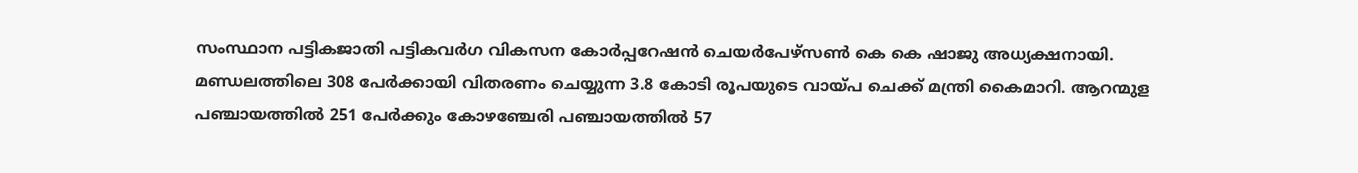സംസ്ഥാന പട്ടികജാതി പട്ടികവർഗ വികസന കോർപ്പറേഷൻ ചെയർപേഴ്സൺ കെ കെ ഷാജു അധ്യക്ഷനായി. മണ്ഡലത്തിലെ 308 പേർക്കായി വിതരണം ചെയ്യുന്ന 3.8 കോടി രൂപയുടെ വായ്പ ചെക്ക് മന്ത്രി കൈമാറി. ആറന്മുള പഞ്ചായത്തിൽ 251 പേർക്കും കോഴഞ്ചേരി പഞ്ചായത്തിൽ 57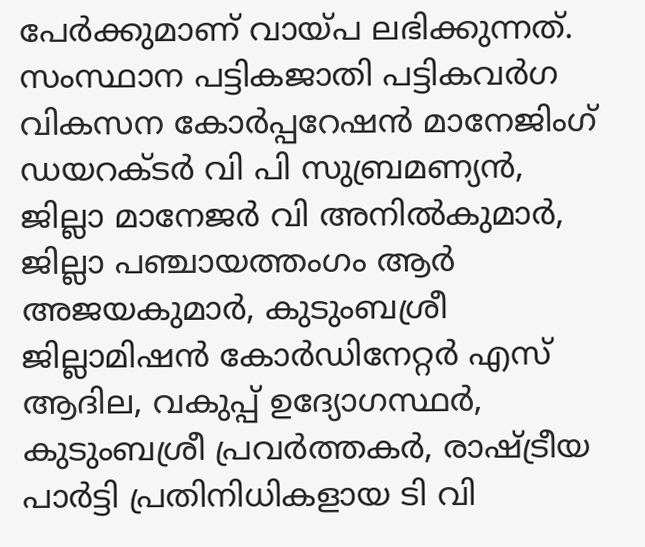പേർക്കുമാണ് വായ്പ ലഭിക്കുന്നത്. സംസ്ഥാന പട്ടികജാതി പട്ടികവർഗ വികസന കോർപ്പറേഷൻ മാനേജിംഗ് ഡയറക്ടർ വി പി സുബ്രമണ്യൻ, ജില്ലാ മാനേജർ വി അനിൽകുമാർ, ജില്ലാ പഞ്ചായത്തംഗം ആർ അജയകുമാർ, കുടുംബശ്രീ ജില്ലാമിഷൻ കോർഡിനേറ്റർ എസ് ആദില, വകുപ്പ് ഉദ്യോഗസ്ഥർ, കുടുംബശ്രീ പ്രവർത്തകർ, രാഷ്ട്രീയ പാർട്ടി പ്രതിനിധികളായ ടി വി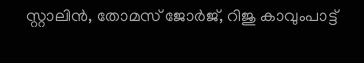സ്റ്റാലിൻ, തോമസ് ജോർജ്, റിജു കാവുംപാട്ട്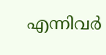എന്നിവർ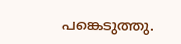പങ്കെടുത്തു.